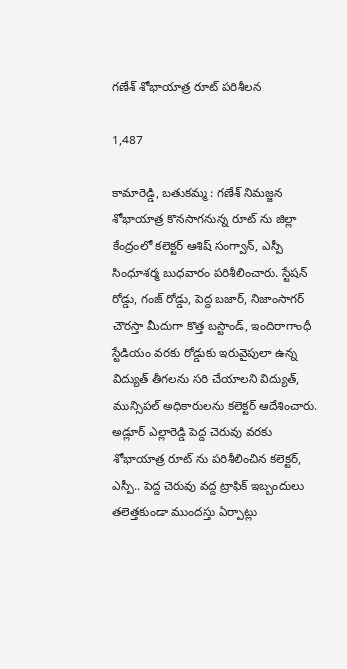గణేశ్ శోభాయాత్ర రూట్ పరిశీలన

1,487

కామారెడ్డి, బతుకమ్మ : గణేశ్ నిమజ్జన శోభాయాత్ర కొనసాగనున్న రూట్ ను జిల్లా కేంద్రంలో కలెక్టర్ ఆశిష్ సంగ్వాన్, ఎస్పీ సింధూశర్మ బుధవారం పరిశీలించారు. స్టేషన్ రోడ్డు, గంజ్ రోడ్డు, పెద్ద బజార్, నిజాంసాగర్ చౌరస్తా మీదుగా కొత్త బస్టాండ్, ఇందిరాగాంధీ స్టేడియం వరకు రోడ్డుకు ఇరువైపులా ఉన్న విద్యుత్ తీగలను సరి చేయాలని విద్యుత్, మున్సిపల్ అధికారులను కలెక్టర్ ఆదేశించారు. అడ్లూర్ ఎల్లారెడ్డి పెద్ద చెరువు వరకు శోభాయాత్ర రూట్ ను పరిశీలించిన కలెక్టర్, ఎస్పీ.. పెద్ద చెరువు వద్ద ట్రాఫిక్ ఇబ్బందులు తలెత్తకుండా ముందస్తు ఏర్పాట్లు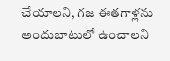చేయాలని, గజ ఈతగాళ్లను అందుబాటులో ఉంచాలని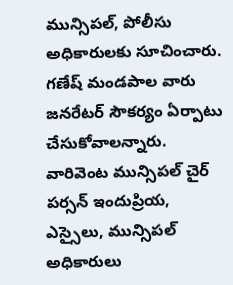మున్సిపల్, పోలీసు అధికారులకు సూచించారు. గణేష్ మండపాల వారు జనరేటర్ సౌకర్యం ఏర్పాటు చేసుకోవాలన్నారు. వారివెంట మున్సిపల్ చైర్ పర్సన్ ఇందుప్రియ, ఎస్సైలు, మున్సిపల్ అధికారులు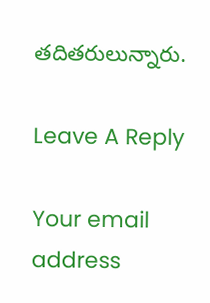తదితరులున్నారు.

Leave A Reply

Your email address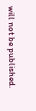will not be published.